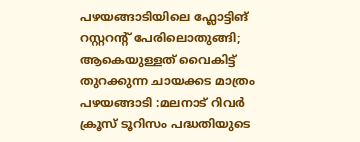പഴയങ്ങാടിയിലെ ഫ്ലോട്ടിങ് റസ്റ്ററന്റ് പേരിലൊതുങ്ങി; ആകെയുള്ളത് വൈകിട്ട് തുറക്കുന്ന ചായക്കട മാത്രം
പഴയങ്ങാടി :മലനാട് റിവർ ക്രൂസ് ടൂറിസം പദ്ധതിയുടെ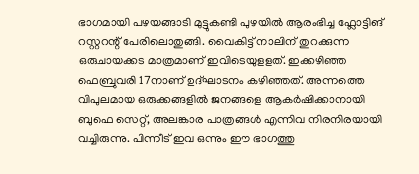ഭാഗമായി പഴയങ്ങാടി മുട്ടുകണ്ടി പുഴയിൽ ആരംഭിച്ച ഫ്ലോട്ടിങ് റസ്റ്ററന്റ് പേരിലൊതുങ്ങി. വൈകിട്ട് നാലിന് തുറക്കുന്ന ഒരുചായക്കട മാത്രമാണ് ഇവിടെയുളളത്. ഇക്കഴിഞ്ഞ ഫെബ്രുവരി 17നാണ് ഉദ്ഘാടനം കഴിഞ്ഞത്. അന്നത്തെ വിപുലമായ ഒരുക്കങ്ങളിൽ ജനങ്ങളെ ആകർഷിക്കാനായി ബുഫെ സെറ്റ്, അലങ്കാര പാത്രങ്ങൾ എന്നിവ നിരനിരയായി വച്ചിരുന്നു. പിന്നീട് ഇവ ഒന്നും ഈ ഭാഗത്തു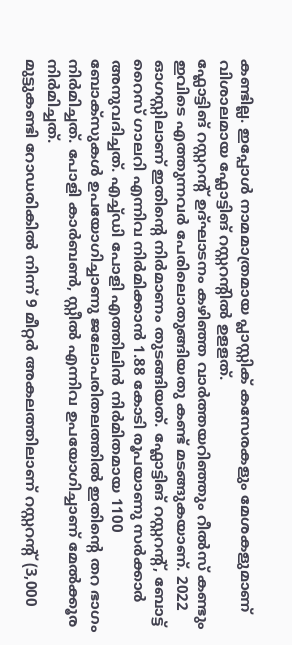കണ്ടില്ല. ഇപ്പോൾ നാമമാത്രമായ പ്ലാസ്റ്റിക് കസേരകളും മേശകളുമാണ് വിശാലമായ ഫ്ലോട്ടിങ് റസ്റ്ററന്റിൽ ഉളളത്.
ഫ്ലോട്ടിങ് റസ്റ്ററന്റ് ഉദ്ഘാടനം കഴിഞ്ഞ വാർത്തയറിഞ്ഞും റീൽസ് കണ്ടും ഇവിടെ എത്തുന്നവർ പേരിലൊതുങ്ങിയതു കണ്ട് മടങ്ങുകയാണ്. 2022 ഓഗസ്റ്റിലാണ് ഇതിന്റെ നിർമാണം തുടങ്ങിയത്. ഫ്ലോട്ടിങ് റസ്റ്ററന്റ്, ബോട്ട് റൈസ് ഗാലറി എന്നിവ നിർമിക്കാൻ 1.88 കോടി രൂപയാണു സർക്കാർ അനുവദിച്ചത്. എച്ച്ഡി പോളി എത്തിലിൻ നിർമിതമായ 1100 ബോക്സുകൾ ഉപയോഗിച്ചാണു ജലോപരിതലത്തിൽ ഇതിന്റെ തറ ഭാഗം നിർമിച്ചത്. പോളി കാർബൺ, സ്റ്റീൽ എന്നിവ ഉപയോഗിച്ചാണ് മേൽക്കൂര നിർമിച്ചത്.
മുട്ടുകണ്ടി റോഡരികിൽ നിന്ന് 9 മീറ്റർ അകലത്തിലാണ് റസ്റ്ററന്റ് (3,000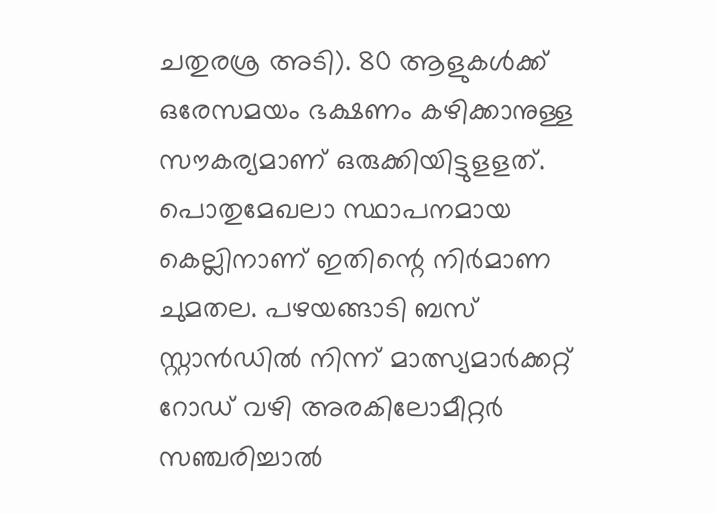ചതുരശ്ര അടി). 80 ആളുകൾക്ക് ഒരേസമയം ഭക്ഷണം കഴിക്കാനുള്ള സൗകര്യമാണ് ഒരുക്കിയിട്ടുളളത്. പൊതുമേഖലാ സ്ഥാപനമായ കെല്ലിനാണ് ഇതിന്റെ നിർമാണ ചുമതല. പഴയങ്ങാടി ബസ് സ്റ്റാൻഡിൽ നിന്ന് മാത്സ്യമാർക്കറ്റ് റോഡ് വഴി അരകിലോമീറ്റർ സഞ്ചരിച്ചാൽ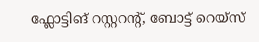ഫ്ലോട്ടിങ് റസ്റ്ററന്റ്, ബോട്ട് റെയ്സ്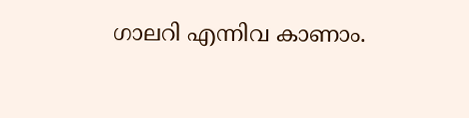ഗാലറി എന്നിവ കാണാം.